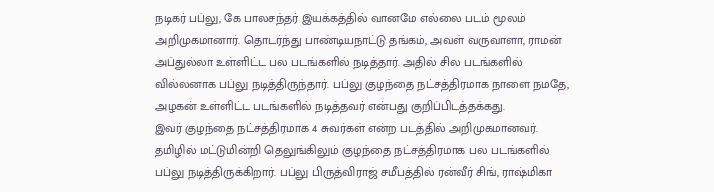நடிகர் பப்லு, கே பாலசந்தர் இயக்கத்தில் வானமே எல்லை படம் மூலம் அறிமுகமானார். தொடர்ந்து பாண்டியநாட்டு தங்கம், அவள் வருவாளா, ராமன் அப்துல்லா உள்ளிட்ட பல படங்களில் நடித்தார். அதில் சில படங்களில் வில்லனாக பப்லு நடித்திருந்தார். பப்லு குழந்தை நட்சத்திரமாக நாளை நமதே, அழகன் உள்ளிட்ட படங்களில் நடித்தவர் என்பது குறிப்பிடத்தக்கது.
இவர் குழந்தை நட்சத்திரமாக 4 சுவர்கள் என்ற படத்தில் அறிமுகமானவர். தமிழில் மட்டுமின்றி தெலுங்கிலும் குழந்தை நட்சத்திரமாக பல படங்களில் பப்லு நடித்திருக்கிறார். பப்லு பிருத்விராஜ் சமீபத்தில் ரன்வீர் சிங், ராஷ்மிகா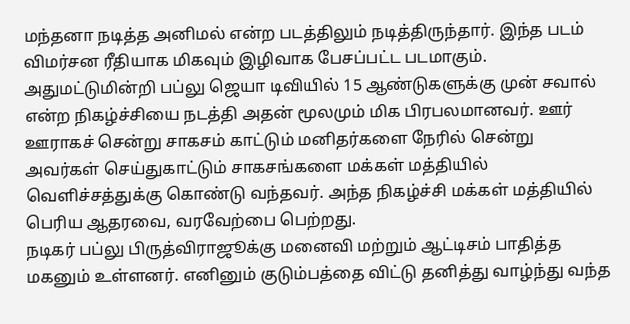மந்தனா நடித்த அனிமல் என்ற படத்திலும் நடித்திருந்தார். இந்த படம் விமர்சன ரீதியாக மிகவும் இழிவாக பேசப்பட்ட படமாகும்.
அதுமட்டுமின்றி பப்லு ஜெயா டிவியில் 15 ஆண்டுகளுக்கு முன் சவால் என்ற நிகழ்ச்சியை நடத்தி அதன் மூலமும் மிக பிரபலமானவர். ஊர் ஊராகச் சென்று சாகசம் காட்டும் மனிதர்களை நேரில் சென்று அவர்கள் செய்துகாட்டும் சாகசங்களை மக்கள் மத்தியில் வெளிச்சத்துக்கு கொண்டு வந்தவர். அந்த நிகழ்ச்சி மக்கள் மத்தியில் பெரிய ஆதரவை, வரவேற்பை பெற்றது.
நடிகர் பப்லு பிருத்விராஜூக்கு மனைவி மற்றும் ஆட்டிசம் பாதித்த மகனும் உள்ளனர். எனினும் குடும்பத்தை விட்டு தனித்து வாழ்ந்து வந்த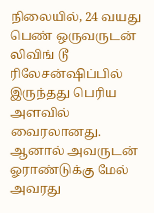நிலையில், 24 வயது பெண் ஒருவருடன் லிவிங் டூ ரிலேசன்ஷிப்பில் இருந்தது பெரிய அளவில் வைரலானது. ஆனால் அவருடன் ஓராண்டுக்கு மேல் அவரது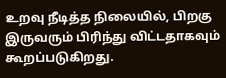உறவு நீடித்த நிலையில், பிறகு இருவரும் பிரிந்து விட்டதாகவும் கூறப்படுகிறது.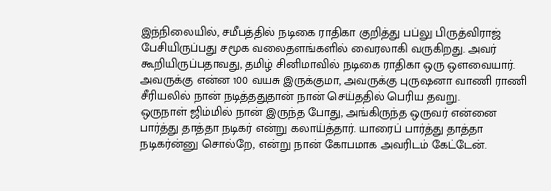இந்நிலையில், சமீபத்தில் நடிகை ராதிகா குறித்து பப்லு பிருத்விராஜ் பேசியிருப்பது சமூக வலைதளங்களில் வைரலாகி வருகிறது. அவர் கூறியிருப்பதாவது, தமிழ் சினிமாவில் நடிகை ராதிகா ஒரு ஒளவையார். அவருக்கு என்ன 100 வயசு இருக்குமா, அவருக்கு புருஷனா வாணி ராணி சீரியலில் நான் நடித்ததுதான் நான் செய்ததில் பெரிய தவறு.
ஒருநாள் ஜிம்மில் நான் இருந்த போது, அங்கிருந்த ஒருவர் என்னை பார்த்து தாத்தா நடிகர் என்று கலாய்த்தார். யாரைப் பார்த்து தாத்தா நடிகர்ன்னு சொல்றே, என்று நான் கோபமாக அவரிடம் கேட்டேன்.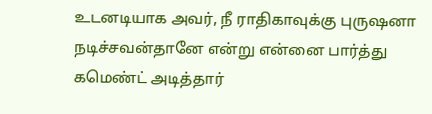உடனடியாக அவர், நீ ராதிகாவுக்கு புருஷனா நடிச்சவன்தானே என்று என்னை பார்த்து கமெண்ட் அடித்தார்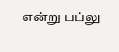என்று பப்லு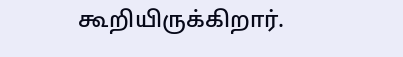கூறியிருக்கிறார்.